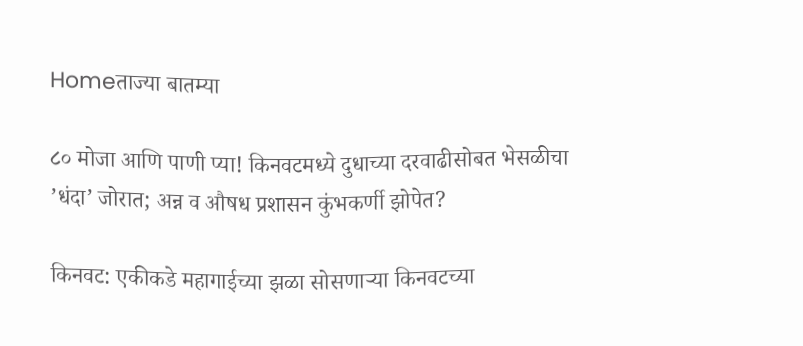Homeताज्या बातम्या

८० मोजा आणि पाणी प्या! किनवटमध्ये दुधाच्या दरवाढीसोबत भेसळीचा ’धंदा’ जोरात; अन्न व औषध प्रशासन कुंभकर्णी झोपेत?

किनवट: एकीकडे महागाईच्या झळा सोसणार्‍या किनवटच्या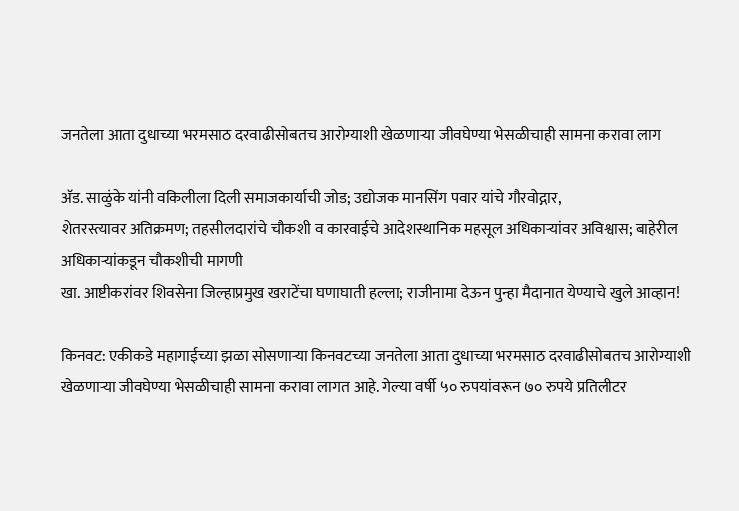जनतेला आता दुधाच्या भरमसाठ दरवाढीसोबतच आरोग्याशी खेळणार्‍या जीवघेण्या भेसळीचाही सामना करावा लाग

अ‍ॅड. साळुंके यांनी वकिलीला दिली समाजकार्याची जोड; उद्योजक मानसिंग पवार यांचे गौरवोद्गार,
शेतरस्त्यावर अतिक्रमण; तहसीलदारांचे चौकशी व कारवाईचे आदेशस्थानिक महसूल अधिकार्‍यांवर अविश्वास; बाहेरील अधिकार्‍यांकडून चौकशीची मागणी
खा. आष्टीकरांवर शिवसेना जिल्हाप्रमुख खराटेंचा घणाघाती हल्ला; राजीनामा देऊन पुन्हा मैदानात येण्याचे खुले आव्हान!

किनवट: एकीकडे महागाईच्या झळा सोसणार्‍या किनवटच्या जनतेला आता दुधाच्या भरमसाठ दरवाढीसोबतच आरोग्याशी खेळणार्‍या जीवघेण्या भेसळीचाही सामना करावा लागत आहे. गेल्या वर्षी ५० रुपयांवरून ७० रुपये प्रतिलीटर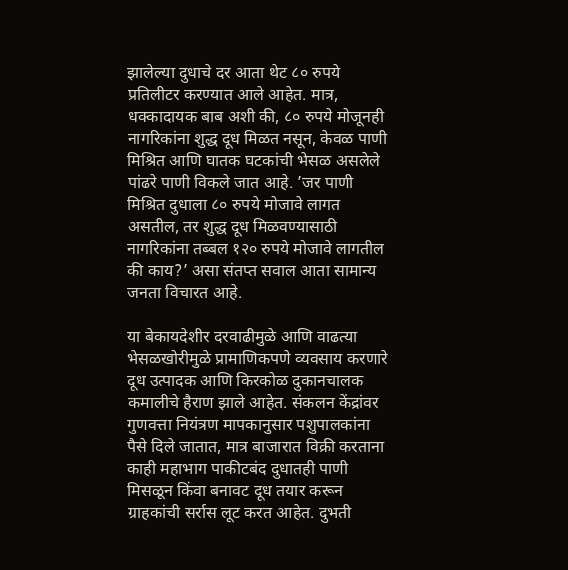झालेल्या दुधाचे दर आता थेट ८० रुपये प्रतिलीटर करण्यात आले आहेत. मात्र, धक्कादायक बाब अशी की, ८० रुपये मोजूनही नागरिकांना शुद्ध दूध मिळत नसून, केवळ पाणी मिश्रित आणि घातक घटकांची भेसळ असलेले पांढरे पाणी विकले जात आहे. ’जर पाणी मिश्रित दुधाला ८० रुपये मोजावे लागत असतील, तर शुद्ध दूध मिळवण्यासाठी नागरिकांना तब्बल १२० रुपये मोजावे लागतील की काय?’ असा संतप्त सवाल आता सामान्य जनता विचारत आहे.

या बेकायदेशीर दरवाढीमुळे आणि वाढत्या भेसळखोरीमुळे प्रामाणिकपणे व्यवसाय करणारे दूध उत्पादक आणि किरकोळ दुकानचालक कमालीचे हैराण झाले आहेत. संकलन केंद्रांवर गुणवत्ता नियंत्रण मापकानुसार पशुपालकांना पैसे दिले जातात, मात्र बाजारात विक्री करताना काही महाभाग पाकीटबंद दुधातही पाणी मिसळून किंवा बनावट दूध तयार करून ग्राहकांची सर्रास लूट करत आहेत. दुभती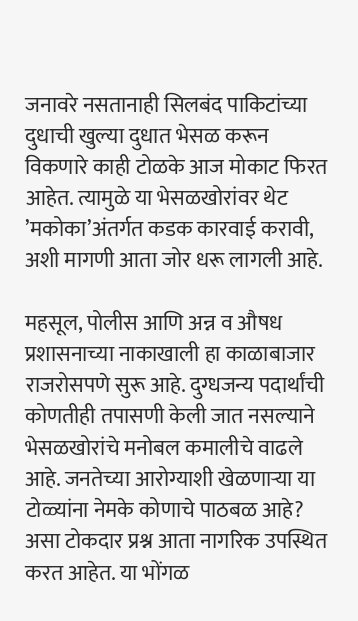जनावरे नसतानाही सिलबंद पाकिटांच्या दुधाची खुल्या दुधात भेसळ करून विकणारे काही टोळके आज मोकाट फिरत आहेत. त्यामुळे या भेसळखोरांवर थेट ’मकोका’अंतर्गत कडक कारवाई करावी, अशी मागणी आता जोर धरू लागली आहे.

महसूल, पोलीस आणि अन्न व औषध प्रशासनाच्या नाकाखाली हा काळाबाजार राजरोसपणे सुरू आहे. दुग्धजन्य पदार्थांची कोणतीही तपासणी केली जात नसल्याने भेसळखोरांचे मनोबल कमालीचे वाढले आहे. जनतेच्या आरोग्याशी खेळणार्‍या या टोळ्यांना नेमके कोणाचे पाठबळ आहे? असा टोकदार प्रश्न आता नागरिक उपस्थित करत आहेत. या भोंगळ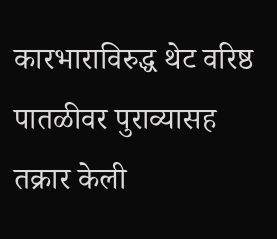कारभाराविरुद्ध थेट वरिष्ठ पातळीवर पुराव्यासह तक्रार केली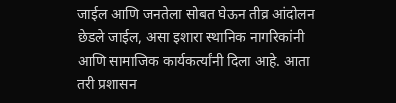जाईल आणि जनतेला सोबत घेऊन तीव्र आंदोलन छेडले जाईल, असा इशारा स्थानिक नागरिकांनी आणि सामाजिक कार्यकर्त्यांनी दिला आहे. आता तरी प्रशासन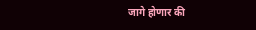जागे होणार की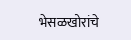भेसळखोरांचे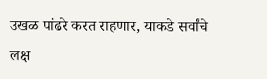उखळ पांढरे करत राहणार, याकडे सर्वांचे लक्ष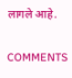लागले आहे.

COMMENTS